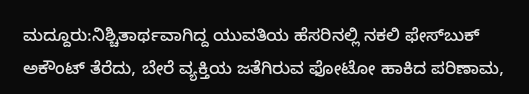ಮದ್ದೂರು:ನಿಶ್ಚಿತಾರ್ಥವಾಗಿದ್ದ ಯುವತಿಯ ಹೆಸರಿನಲ್ಲಿ ನಕಲಿ ಫೇಸ್‌ಬುಕ್ ಅಕೌಂಟ್ ತೆರೆದು, ಬೇರೆ ವ್ಯಕ್ತಿಯ ಜತೆಗಿರುವ ಫೋಟೋ ಹಾಕಿದ ಪರಿಣಾಮ,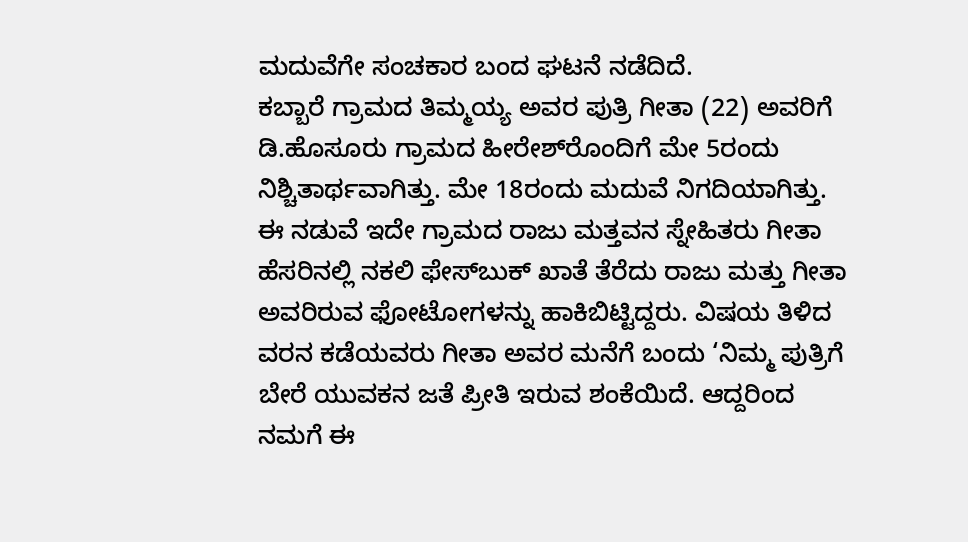ಮದುವೆಗೇ ಸಂಚಕಾರ ಬಂದ ಘಟನೆ ನಡೆದಿದೆ.
ಕಬ್ಬಾರೆ ಗ್ರಾಮದ ತಿಮ್ಮಯ್ಯ ಅವರ ಪುತ್ರಿ ಗೀತಾ (22) ಅವರಿಗೆ ಡಿ.ಹೊಸೂರು ಗ್ರಾಮದ ಹೀರೇಶ್‌ರೊಂದಿಗೆ ಮೇ 5ರಂದು ನಿಶ್ಚಿತಾರ್ಥವಾಗಿತ್ತು. ಮೇ 18ರಂದು ಮದುವೆ ನಿಗದಿಯಾಗಿತ್ತು.
ಈ ನಡುವೆ ಇದೇ ಗ್ರಾಮದ ರಾಜು ಮತ್ತವನ ಸ್ನೇಹಿತರು ಗೀತಾ ಹೆಸರಿನಲ್ಲಿ ನಕಲಿ ಫೇಸ್‌ಬುಕ್ ಖಾತೆ ತೆರೆದು ರಾಜು ಮತ್ತು ಗೀತಾ ಅವರಿರುವ ಫೋಟೋಗಳನ್ನು ಹಾಕಿಬಿಟ್ಟಿದ್ದರು. ವಿಷಯ ತಿಳಿದ ವರನ ಕಡೆಯವರು ಗೀತಾ ಅವರ ಮನೆಗೆ ಬಂದು ‘ನಿಮ್ಮ ಪುತ್ರಿಗೆ ಬೇರೆ ಯುವಕನ ಜತೆ ಪ್ರೀತಿ ಇರುವ ಶಂಕೆಯಿದೆ. ಆದ್ದರಿಂದ ನಮಗೆ ಈ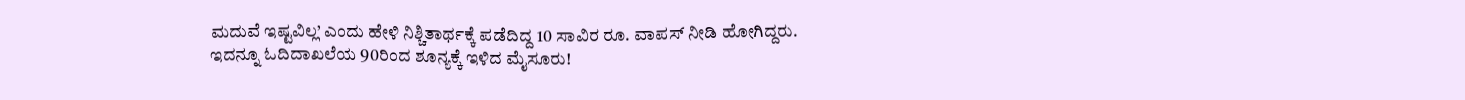ಮದುವೆ ಇಷ್ಟವಿಲ್ಲ’ ಎಂದು ಹೇಳಿ ನಿಶ್ಚಿತಾರ್ಥಕ್ಕೆ ಪಡೆದಿದ್ದ 10 ಸಾವಿರ ರೂ. ವಾಪಸ್ ನೀಡಿ ಹೋಗಿದ್ದರು.
ಇದನ್ನೂ ಓದಿದಾಖಲೆಯ 90ರಿಂದ ಶೂನ್ಯಕ್ಕೆ ಇಳಿದ ಮೈಸೂರು!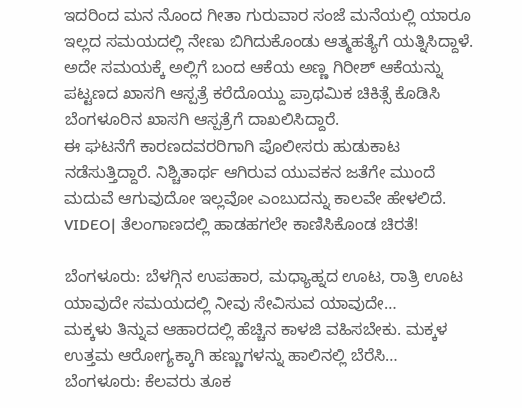ಇದರಿಂದ ಮನ ನೊಂದ ಗೀತಾ ಗುರುವಾರ ಸಂಜೆ ಮನೆಯಲ್ಲಿ ಯಾರೂ ಇಲ್ಲದ ಸಮಯದಲ್ಲಿ ನೇಣು ಬಿಗಿದುಕೊಂಡು ಆತ್ಮಹತ್ಯೆಗೆ ಯತ್ನಿಸಿದ್ದಾಳೆ. ಅದೇ ಸಮಯಕ್ಕೆ ಅಲ್ಲಿಗೆ ಬಂದ ಆಕೆಯ ಅಣ್ಣ ಗಿರೀಶ್ ಆಕೆಯನ್ನು ಪಟ್ಟಣದ ಖಾಸಗಿ ಆಸ್ಪತ್ರೆ ಕರೆದೊಯ್ದು ಪ್ರಾಥಮಿಕ ಚಿಕಿತ್ಸೆ ಕೊಡಿಸಿ ಬೆಂಗಳೂರಿನ ಖಾಸಗಿ ಆಸ್ಪತ್ರೆಗೆ ದಾಖಲಿಸಿದ್ದಾರೆ.
ಈ ಘಟನೆಗೆ ಕಾರಣದವರರಿಗಾಗಿ ಪೊಲೀಸರು ಹುಡುಕಾಟ ನಡೆಸುತ್ತಿದ್ದಾರೆ. ನಿಶ್ಚಿತಾರ್ಥ ಆಗಿರುವ ಯುವಕನ ಜತೆಗೇ ಮುಂದೆ ಮದುವೆ ಆಗುವುದೋ ಇಲ್ಲವೋ ಎಂಬುದನ್ನು ಕಾಲವೇ ಹೇಳಲಿದೆ.
VIDEO| ತೆಲಂಗಾಣದಲ್ಲಿ ಹಾಡಹಗಲೇ ಕಾಣಿಸಿಕೊಂಡ ಚಿರತೆ!

ಬೆಂಗಳೂರು: ಬೆಳಗ್ಗಿನ ಉಪಹಾರ, ಮಧ್ಯಾಹ್ನದ ಊಟ, ರಾತ್ರಿ ಊಟ ಯಾವುದೇ ಸಮಯದಲ್ಲಿ ನೀವು ಸೇವಿಸುವ ಯಾವುದೇ…
ಮಕ್ಕಳು ತಿನ್ನುವ ಆಹಾರದಲ್ಲಿ ಹೆಚ್ಚಿನ ಕಾಳಜಿ ವಹಿಸಬೇಕು. ಮಕ್ಕಳ ಉತ್ತಮ ಆರೋಗ್ಯಕ್ಕಾಗಿ ಹಣ್ಣುಗಳನ್ನು ಹಾಲಿನಲ್ಲಿ ಬೆರೆಸಿ…
ಬೆಂಗಳೂರು: ಕೆಲವರು ತೂಕ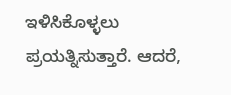ಇಳಿಸಿಕೊಳ್ಳಲು ಪ್ರಯತ್ನಿಸುತ್ತಾರೆ. ಆದರೆ,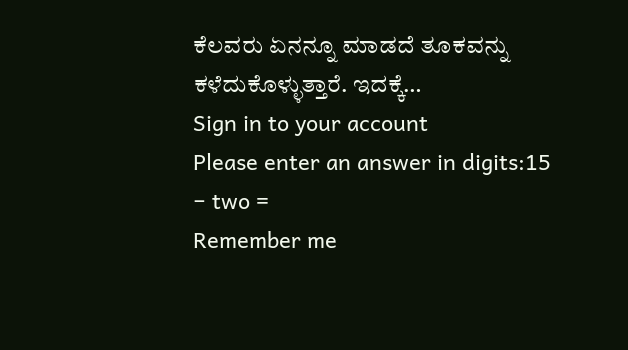ಕೆಲವರು ಏನನ್ನೂ ಮಾಡದೆ ತೂಕವನ್ನು ಕಳೆದುಕೊಳ್ಳುತ್ತಾರೆ. ಇದಕ್ಕೆ…
Sign in to your account
Please enter an answer in digits:15 − two =
Remember me